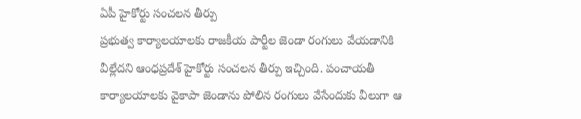ఏపీ హైకోర్టు సంచలన తీర్పు
ప్రభుత్వ కార్యాలయాలకు రాజకీయ పార్టీల జెండా రంగులు వేయడానికి వీల్లేదని ఆంధప్రదేశ్ హైకోర్టు సంచలన తీర్పు ఇచ్చింది. పంచాయతీ కార్యాలయాలకు వైకాపా జెండాను పోలిన రంగులు వేసేందుకు వీలుగా ఆ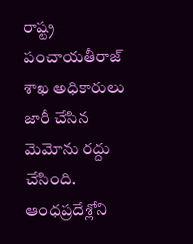రాష్ట్ర పంచాయతీరాజ్ శాఖ అధికారులు జారీ చేసిన మెమోను రద్దు చేసింది. ఆంధప్రదేశ్లోని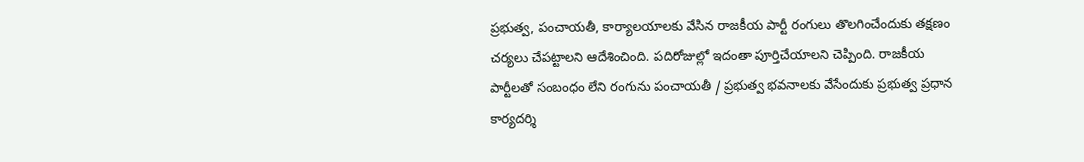ప్రభుత్వ, పంచాయతీ, కార్యాలయాలకు వేసిన రాజకీయ పార్టీ రంగులు తొలగించేందుకు తక్షణం చర్యలు చేపట్టాలని ఆదేశించింది. పదిరోజుల్లో ఇదంతా పూర్తిచేయాలని చెప్పింది. రాజకీయ పార్టీలతో సంబంధం లేని రంగును పంచాయతీ / ప్రభుత్వ భవనాలకు వేసేందుకు ప్రభుత్వ ప్రధాన కార్యదర్శి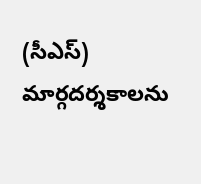(సీఎస్) మార్గదర్శకాలను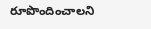రూపొందించాలని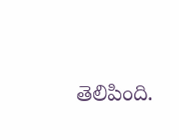తెలిపింది.